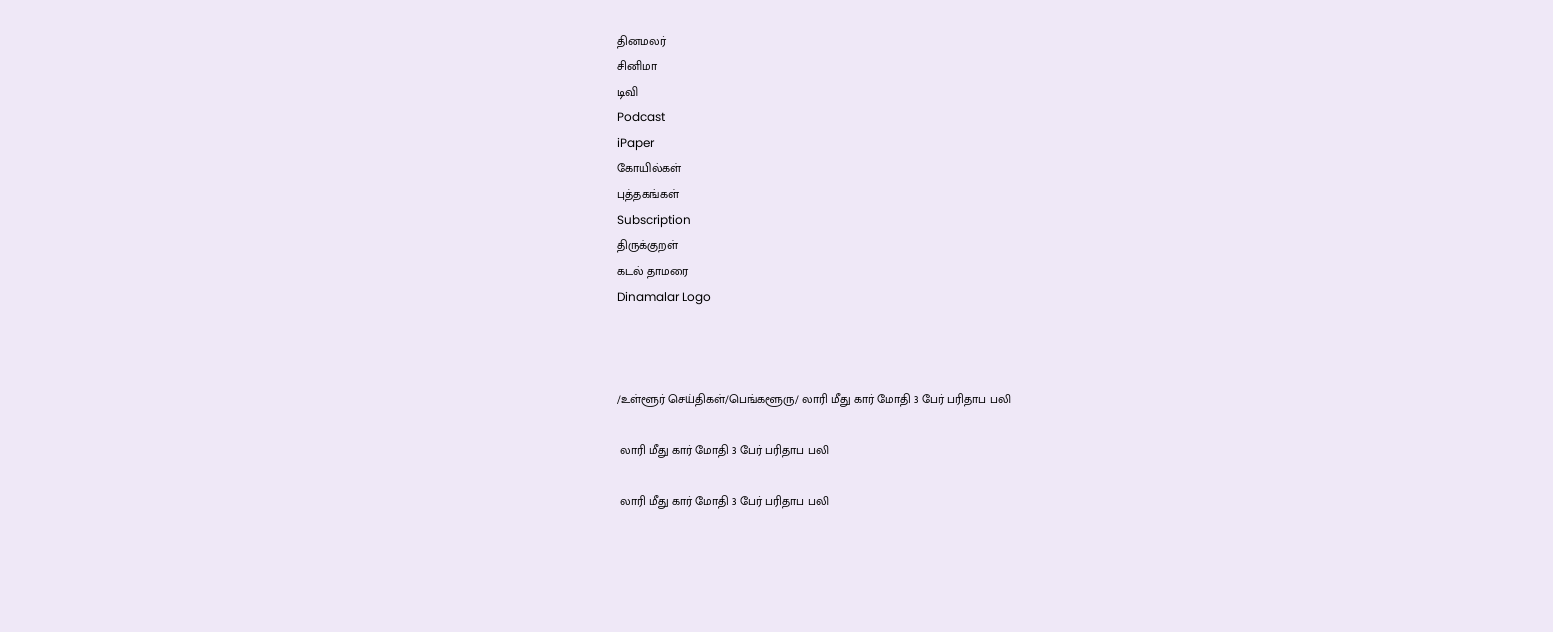தினமலர்
சினிமா
டிவி
Podcast
iPaper
கோயில்கள்
புத்தகங்கள்
Subscription
திருக்குறள்
கடல் தாமரை
Dinamalar Logo



/உள்ளூர் செய்திகள்/பெங்களூரு/ லாரி மீது கார் மோதி 3 பேர் பரிதாப பலி

 லாரி மீது கார் மோதி 3 பேர் பரிதாப பலி

 லாரி மீது கார் மோதி 3 பேர் பரிதாப பலி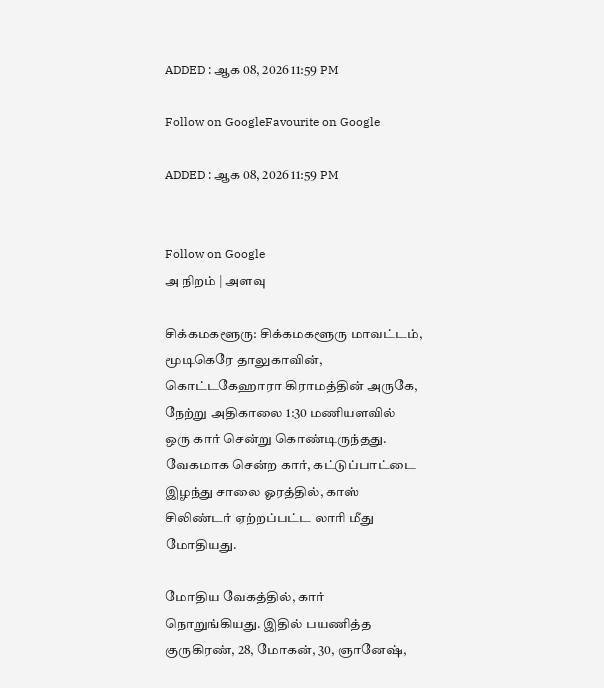ADDED : ஆக 08, 2026 11:59 PM

Follow on GoogleFavourite on Google

ADDED : ஆக 08, 2026 11:59 PM


Follow on Google
அ நிறம் | அளவு

சிக்கமகளூரு: சிக்கமகளூரு மாவட்டம், மூடிகெரே தாலுகாவின், கொட்டகேஹாரா கிராமத்தின் அருகே, நேற்று அதிகாலை 1:30 மணியளவில் ஒரு கார் சென்று கொண்டிருந்தது. வேகமாக சென்ற கார், கட்டுப்பாட்டை இழந்து சாலை ஓரத்தில், காஸ் சிலிண்டர் ஏற்றப்பட்ட லாரி மீது மோதியது.

மோதிய வேகத்தில், கார் நொறுங்கியது. இதில் பயணித்த குருகிரண், 28, மோகன், 30, ஞானேஷ்,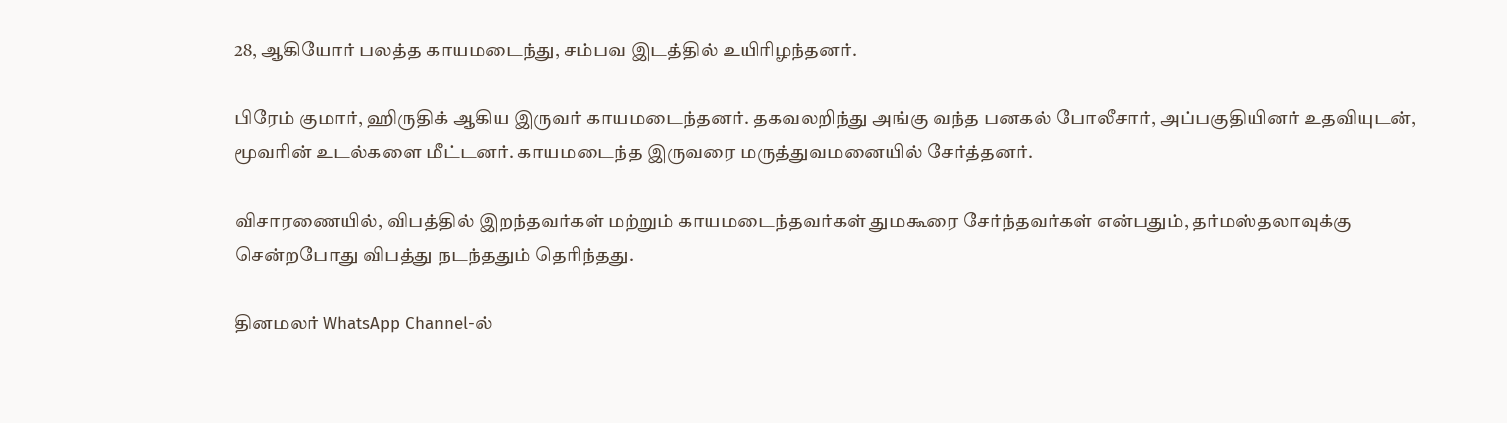28, ஆகியோர் பலத்த காயமடைந்து, சம்பவ இடத்தில் உயிரிழந்தனர்.

பிரேம் குமார், ஹிருதிக் ஆகிய இருவர் காயமடைந்தனர். தகவலறிந்து அங்கு வந்த பனகல் போலீசார், அப்பகுதியினர் உதவியுடன், மூவரின் உடல்களை மீட்டனர். காயமடைந்த இருவரை மருத்துவமனையில் சேர்த்தனர்.

விசாரணையில், விபத்தில் இறந்தவர்கள் மற்றும் காயமடைந்தவர்கள் துமகூரை சேர்ந்தவர்கள் என்பதும், தர்மஸ்தலாவுக்கு சென்றபோது விபத்து நடந்ததும் தெரிந்தது.

தினமலர் WhatsApp Channel-ல்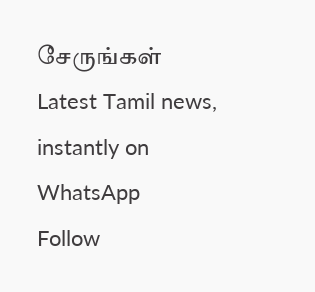சேருங்கள்
Latest Tamil news, instantly on WhatsApp
Follow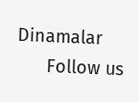Dinamalar
      Follow us